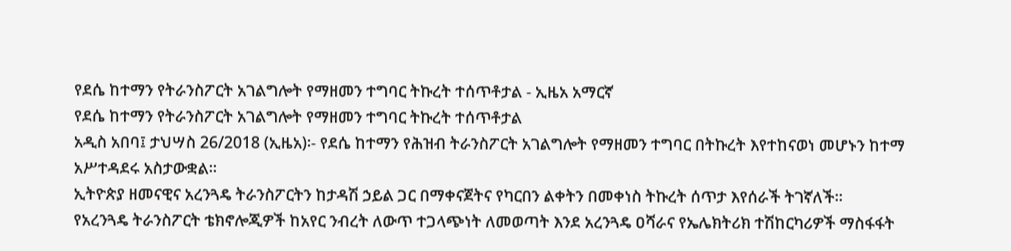የደሴ ከተማን የትራንስፖርት አገልግሎት የማዘመን ተግባር ትኩረት ተሰጥቶታል - ኢዜአ አማርኛ
የደሴ ከተማን የትራንስፖርት አገልግሎት የማዘመን ተግባር ትኩረት ተሰጥቶታል
አዲስ አበባ፤ ታህሣስ 26/2018 (ኢዜአ)፡- የደሴ ከተማን የሕዝብ ትራንስፖርት አገልግሎት የማዘመን ተግባር በትኩረት እየተከናወነ መሆኑን ከተማ አሥተዳደሩ አስታውቋል።
ኢትዮጵያ ዘመናዊና አረንጓዴ ትራንስፖርትን ከታዳሽ ኃይል ጋር በማቀናጀትና የካርበን ልቀትን በመቀነስ ትኩረት ሰጥታ እየሰራች ትገኛለች።
የአረንጓዴ ትራንስፖርት ቴክኖሎጂዎች ከአየር ንብረት ለውጥ ተጋላጭነት ለመወጣት እንደ አረንጓዴ ዐሻራና የኤሌክትሪክ ተሽከርካሪዎች ማስፋፋት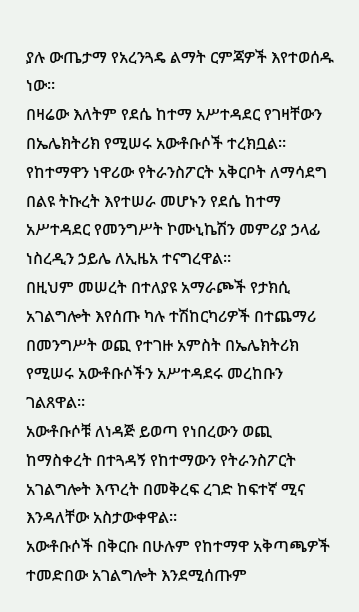ያሉ ውጤታማ የአረንጓዴ ልማት ርምጃዎች እየተወሰዱ ነው።
በዛሬው እለትም የደሴ ከተማ አሥተዳደር የገዛቸውን በኤሌክትሪክ የሚሠሩ አውቶቡሶች ተረክቧል።
የከተማዋን ነዋሪው የትራንስፖርት አቅርቦት ለማሳደግ በልዩ ትኩረት እየተሠራ መሆኑን የደሴ ከተማ አሥተዳደር የመንግሥት ኮሙኒኬሽን መምሪያ ኃላፊ ነስረዲን ኃይሌ ለኢዜአ ተናግረዋል።
በዚህም መሠረት በተለያዩ አማራጮች የታክሲ አገልግሎት እየሰጡ ካሉ ተሽከርካሪዎች በተጨማሪ በመንግሥት ወጪ የተገዙ አምስት በኤሌክትሪክ የሚሠሩ አውቶቡሶችን አሥተዳደሩ መረከቡን ገልጸዋል።
አውቶቡሶቹ ለነዳጅ ይወጣ የነበረውን ወጪ ከማስቀረት በተጓዳኝ የከተማውን የትራንስፖርት አገልግሎት እጥረት በመቅረፍ ረገድ ከፍተኛ ሚና እንዳለቸው አስታውቀዋል።
አውቶቡሶች በቅርቡ በሁሉም የከተማዋ አቅጣጫዎች ተመድበው አገልግሎት እንደሚሰጡም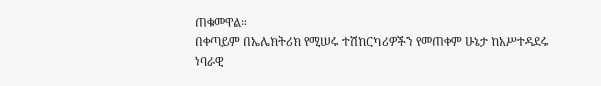ጠቁመዋል።
በቀጣይም በኤሌክትሪክ የሚሠሩ ተሽከርካሪዎችን የመጠቀም ሁኔታ ከአሥተዳደሩ ነባራዊ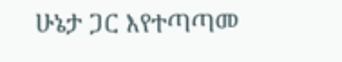ሁኔታ ጋር እየተጣጣመ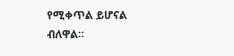የሚቀጥል ይሆናል ብለዋል።